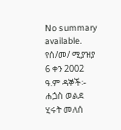No summary available.
የሰ/መ/ ሚያዝያ 6 ቀን 2002 ዓ.ም ዳኞች፡- ሐጏስ ወልደ ሂሩት መለሰ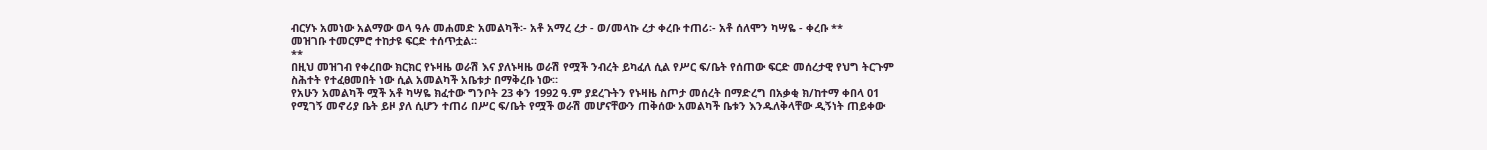ብርሃኑ አመነው አልማው ወላ ዓሉ መሐመድ አመልካች፡- አቶ አማረ ረታ - ወ/መላኩ ረታ ቀረቡ ተጠሪ፡- አቶ ሰለሞን ካሣዬ - ቀረቡ **
መዝገቡ ተመርምሮ ተከታዩ ፍርድ ተሰጥቷል።
**
በዚህ መዝገብ የቀረበው ክርክር የኑዛዜ ወራሽ እና ያለኑዛዜ ወራሽ የሟች ንብረት ይካፈለ ሲል የሥር ፍ/ቤት የሰጠው ፍርድ መሰረታዊ የህግ ትርጉም ስሕተት የተፈፀመበት ነው ሲል አመልካች አቤቱታ በማቅረቡ ነው።
የአሁን አመልካች ሟች አቶ ካሣዬ ክፈተው ግንቦት 23 ቀን 1992 ዓ.ም ያደረጉትን የኑዛዜ ስጦታ መሰረት በማድረግ በአቃቂ ክ/ከተማ ቀበላ 01 የሚገኝ መኖሪያ ቤት ይዞ ያለ ሲሆን ተጠሪ በሥር ፍ/ቤት የሟች ወራሽ መሆናቸውን ጠቅሰው አመልካች ቤቱን እንዱለቅላቸው ዲኝነት ጠይቀው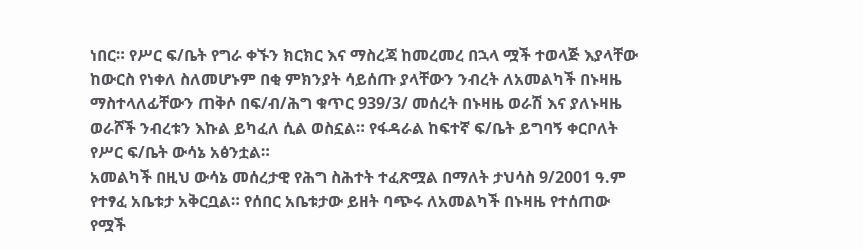ነበር። የሥር ፍ/ቤት የግራ ቀኙን ክርክር እና ማስረጃ ከመረመረ በኋላ ሟች ተወላጅ እያላቸው ከውርስ የነቀለ ስለመሆኑም በቂ ምክንያት ሳይሰጡ ያላቸውን ንብረት ለአመልካች በኑዛዜ ማስተላለፊቸውን ጠቅሶ በፍ/ብ/ሕግ ቁጥር 939/3/ መሰረት በኑዛዜ ወራሽ እና ያለኑዛዜ ወራሾች ንብረቱን እኩል ይካፈለ ሲል ወስኗል። የፋዳራል ከፍተኛ ፍ/ቤት ይግባኝ ቀርቦለት የሥር ፍ/ቤት ውሳኔ አፅንቷል።
አመልካች በዚህ ውሳኔ መሰረታዊ የሕግ ስሕተት ተፈጽሟል በማለት ታህሳስ 9/2001 ዓ.ም የተፃፈ አቤቱታ አቅርቧል። የሰበር አቤቱታው ይዘት ባጭሩ ለአመልካች በኑዛዜ የተሰጠው የሟች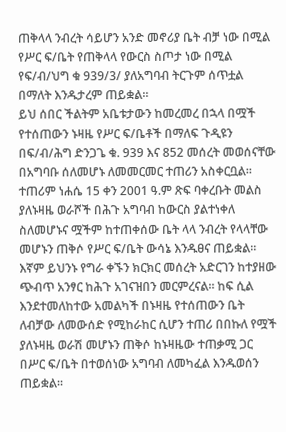ጠቅላላ ንብረት ሳይሆን አንድ መኖሪያ ቤት ብቻ ነው በሚል የሥር ፍ/ቤት የጠቅላላ የውርስ ስጦታ ነው በሚል የፍ/ብ/ህግ ቁ 939/3/ ያለአግባብ ትርጉም ሰጥቷል በማለት እንዱታረም ጠይቋል።
ይህ ሰበር ችልትም አቤቱታውን ከመረመረ በኋላ በሟች የተሰጠውን ኑዛዜ የሥር ፍ/ቤቶች በማለፍ ጉዲዩን በፍ/ብ/ሕግ ድንጋጌ ቁ. 939 እና 852 መሰረት መወሰናቸው በአግባቡ ሰለመሆኑ ለመመርመር ተጠሪን አስቀርቧል። ተጠሪም ነሐሴ 15 ቀን 2001 ዓ.ም ጽፍ ባቀረቡት መልስ ያለኑዛዜ ወራሾች በሕጉ አግባብ ከውርስ ያልተነቀለ ስለመሆኑና ሟችም ከተጠቀሰው ቤት ላላ ንብረት የላላቸው መሆኑን ጠቅሶ የሥር ፍ/ቤት ውሳኔ እንዱፀና ጠይቋል።
እኛም ይህንኑ የግራ ቀኙን ክርክር መሰረት አድርገን ከተያዘው ጭብጥ አንፃር ከሕጉ አገናዝበን መርምረናል። ከፍ ሲል እንደተመለከተው አመልካች በኑዛዜ የተሰጠውን ቤት ለብቻው ለመውሰድ የሚከራከር ሲሆን ተጠሪ በበኩለ የሟች ያለኑዛዜ ወራሽ መሆኑን ጠቅሶ ከኑዛዜው ተጠቃሚ ጋር በሥር ፍ/ቤት በተወሰነው አግባብ ለመካፈል እንዱወሰን ጠይቋል።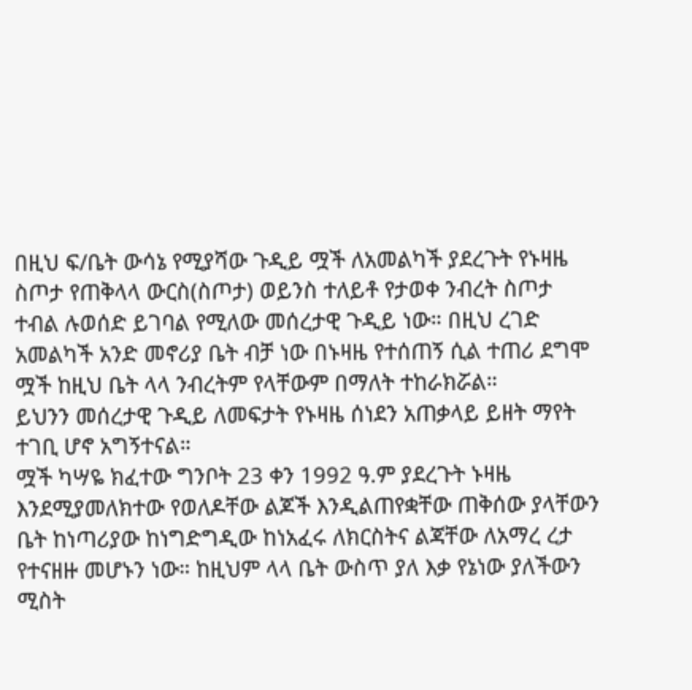በዚህ ፍ/ቤት ውሳኔ የሚያሻው ጉዲይ ሟች ለአመልካች ያደረጉት የኑዛዜ ስጦታ የጠቅላላ ውርስ(ስጦታ) ወይንስ ተለይቶ የታወቀ ንብረት ስጦታ ተብል ሉወሰድ ይገባል የሚለው መሰረታዊ ጉዲይ ነው። በዚህ ረገድ አመልካች አንድ መኖሪያ ቤት ብቻ ነው በኑዛዜ የተሰጠኝ ሲል ተጠሪ ደግሞ ሟች ከዚህ ቤት ላላ ንብረትም የላቸውም በማለት ተከራክሯል።
ይህንን መሰረታዊ ጉዲይ ለመፍታት የኑዛዜ ሰነደን አጠቃላይ ይዘት ማየት ተገቢ ሆኖ አግኝተናል።
ሟች ካሣዬ ክፈተው ግንቦት 23 ቀን 1992 ዓ.ም ያደረጉት ኑዛዜ እንደሚያመለክተው የወለዶቸው ልጆች እንዲልጠየቋቸው ጠቅሰው ያላቸውን ቤት ከነጣሪያው ከነግድግዲው ከነአፈሩ ለክርስትና ልጃቸው ለአማረ ረታ የተናዘዙ መሆኑን ነው። ከዚህም ላላ ቤት ውስጥ ያለ እቃ የኔነው ያለችውን ሚስት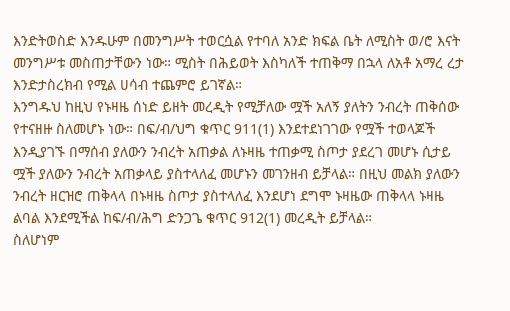እንድትወስድ እንዱሁም በመንግሥት ተወርሷል የተባለ አንድ ክፍል ቤት ለሚስት ወ/ሮ እናት መንግሥቱ መስጠታቸውን ነው። ሚስት በሕይወት እስካለች ተጠቅማ በኋላ ለአቶ አማረ ረታ እንድታስረክብ የሚል ሀሳብ ተጨምሮ ይገኛል።
እንግዱህ ከዚህ የኑዛዜ ሰነድ ይዘት መረዲት የሚቻለው ሟች አለኝ ያለትን ንብረት ጠቅሰው የተናዘዙ ስለመሆኑ ነው። በፍ/ብ/ህግ ቁጥር 911(1) እንደተደነገገው የሟች ተወላጆች እንዲያገኙ በማሰብ ያለውን ንብረት አጠቃል ለኑዛዜ ተጠቃሚ ስጦታ ያደረገ መሆኑ ሲታይ ሟች ያለውን ንብረት አጠቃላይ ያስተላለፈ መሆኑን መገንዘብ ይቻላል። በዚህ መልክ ያለውን ንብረት ዘርዝሮ ጠቅላላ በኑዛዜ ስጦታ ያስተላለፈ እንደሆነ ደግሞ ኑዛዜው ጠቅላላ ኑዛዜ ልባል እንደሚችል ከፍ/ብ/ሕግ ድንጋጌ ቁጥር 912(1) መረዲት ይቻላል።
ስለሆነም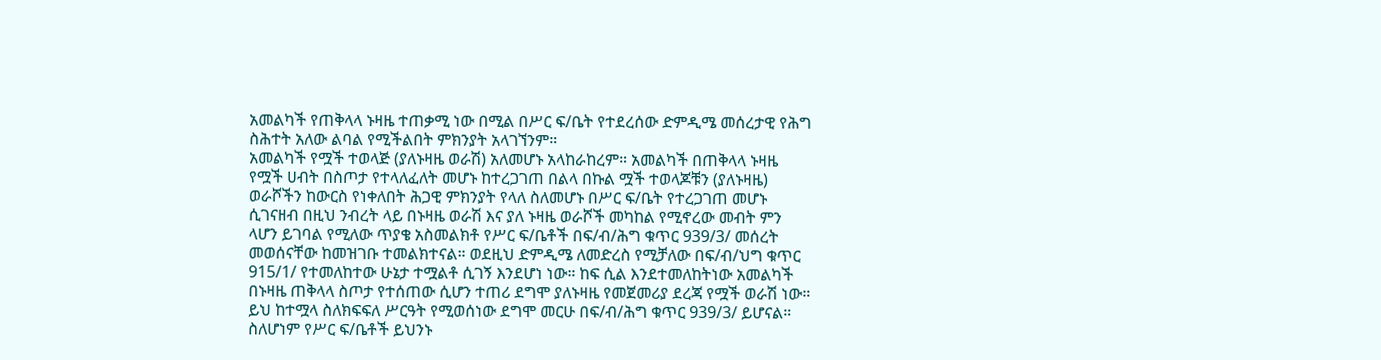አመልካች የጠቅላላ ኑዛዜ ተጠቃሚ ነው በሚል በሥር ፍ/ቤት የተደረሰው ድምዲሜ መሰረታዊ የሕግ ስሕተት አለው ልባል የሚችልበት ምክንያት አላገኘንም።
አመልካች የሟች ተወላጅ (ያለኑዛዜ ወራሽ) አለመሆኑ አላከራከረም። አመልካች በጠቅላላ ኑዛዜ የሟች ሀብት በስጦታ የተላለፈለት መሆኑ ከተረጋገጠ በልላ በኩል ሟች ተወላጆቹን (ያለኑዛዜ) ወራሾችን ከውርስ የነቀለበት ሕጋዊ ምክንያት የላለ ስለመሆኑ በሥር ፍ/ቤት የተረጋገጠ መሆኑ ሲገናዘብ በዚህ ንብረት ላይ በኑዛዜ ወራሽ እና ያለ ኑዛዜ ወራሾች መካከል የሚኖረው መብት ምን ላሆን ይገባል የሚለው ጥያቄ አስመልክቶ የሥር ፍ/ቤቶች በፍ/ብ/ሕግ ቁጥር 939/3/ መሰረት መወሰናቸው ከመዝገቡ ተመልክተናል። ወደዚህ ድምዲሜ ለመድረስ የሚቻለው በፍ/ብ/ህግ ቁጥር 915/1/ የተመለከተው ሁኔታ ተሟልቶ ሲገኝ እንደሆነ ነው። ከፍ ሲል እንደተመለከትነው አመልካች በኑዛዜ ጠቅላላ ስጦታ የተሰጠው ሲሆን ተጠሪ ደግሞ ያለኑዛዜ የመጀመሪያ ደረጃ የሟች ወራሽ ነው። ይህ ከተሟላ ስለክፍፍለ ሥርዓት የሚወሰነው ደግሞ መርሁ በፍ/ብ/ሕግ ቁጥር 939/3/ ይሆናል።
ስለሆነም የሥር ፍ/ቤቶች ይህንኑ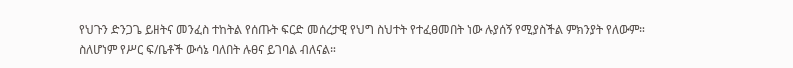የህጉን ድንጋጌ ይዘትና መንፈስ ተከትል የሰጡት ፍርድ መሰረታዊ የህግ ስህተት የተፈፀመበት ነው ሉያሰኝ የሚያስችል ምክንያት የለውም።
ስለሆነም የሥር ፍ/ቤቶች ውሳኔ ባለበት ሉፀና ይገባል ብለናል።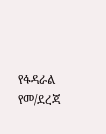የፋዳራል የመ/ደረጃ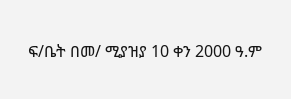ፍ/ቤት በመ/ ሚያዝያ 10 ቀን 2000 ዓ.ም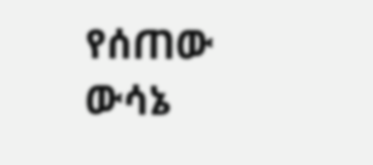የሰጠው ውሳኔ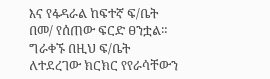እና የፋዳራል ከፍተኛ ፍ/ቤት በመ/ የሰጠው ፍርድ ፀንቷል።
ግራቀኙ በዚህ ፍ/ቤት ለተደረገው ክርክር የየራሳቸውን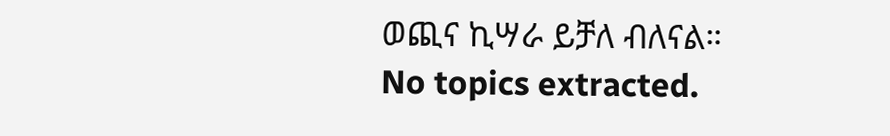ወጪና ኪሣራ ይቻለ ብለናል።
No topics extracted.